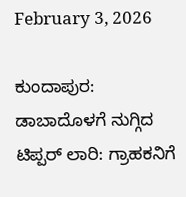February 3, 2026

ಕುಂದಾಪುರ: ಡಾಬಾದೊಳಗೆ ನುಗ್ಗಿದ ಟಿಪ್ಪರ್ ಲಾರಿ: ಗ್ರಾಹಕನಿಗೆ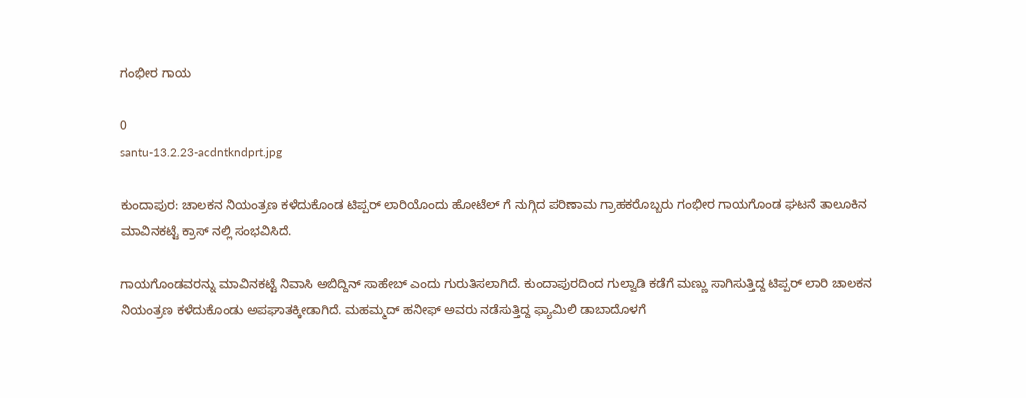ಗಂಭೀರ ಗಾಯ

0
santu-13.2.23-acdntkndprt.jpg

ಕುಂದಾಪುರ: ಚಾಲಕನ ನಿಯಂತ್ರಣ ಕಳೆದುಕೊಂಡ ಟಿಪ್ಪರ್ ಲಾರಿಯೊಂದು ಹೋಟೆಲ್ ಗೆ ನುಗ್ಗಿದ ಪರಿಣಾಮ ಗ್ರಾಹಕರೊಬ್ಬರು ಗಂಭೀರ ಗಾಯಗೊಂಡ ಘಟನೆ ತಾಲೂಕಿನ ಮಾವಿನಕಟ್ಟೆ ಕ್ರಾಸ್ ನಲ್ಲಿ ಸಂಭವಿಸಿದೆ.

ಗಾಯಗೊಂಡವರನ್ನು ಮಾವಿನಕಟ್ಟೆ ನಿವಾಸಿ ಅಬಿದ್ದಿನ್ ಸಾಹೇಬ್ ಎಂದು ಗುರುತಿಸಲಾಗಿದೆ. ಕುಂದಾಪುರದಿಂದ ಗುಲ್ವಾಡಿ ಕಡೆಗೆ ಮಣ್ಣು ಸಾಗಿಸುತ್ತಿದ್ದ ಟಿಪ್ಪರ್ ಲಾರಿ ಚಾಲಕನ ನಿಯಂತ್ರಣ ಕಳೆದುಕೊಂಡು ಅಪಘಾತಕ್ಕೀಡಾಗಿದೆ. ಮಹಮ್ಮದ್ ಹನೀಫ್ ಅವರು ನಡೆಸುತ್ತಿದ್ದ ಫ್ಯಾಮಿಲಿ ಡಾಬಾದೊಳಗೆ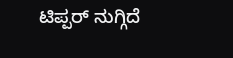ಟಿಪ್ಪರ್ ನುಗ್ಗಿದೆ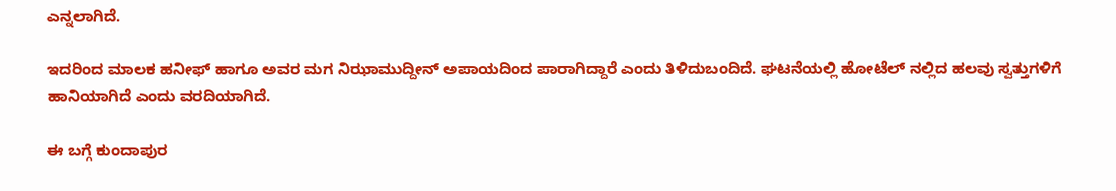ಎನ್ನಲಾಗಿದೆ.

ಇದರಿಂದ ಮಾಲಕ ಹನೀಫ್ ಹಾಗೂ ಅವರ ಮಗ ನಿಝಾಮುದ್ದೀನ್ ಅಪಾಯದಿಂದ ಪಾರಾಗಿದ್ದಾರೆ ಎಂದು ತಿಳಿದುಬಂದಿದೆ. ಘಟನೆಯಲ್ಲಿ ಹೋಟೆಲ್ ನಲ್ಲಿದ ಹಲವು ಸ್ವತ್ತುಗಳಿಗೆ ಹಾನಿಯಾಗಿದೆ ಎಂದು ವರದಿಯಾಗಿದೆ.

ಈ ಬಗ್ಗೆ ಕುಂದಾಪುರ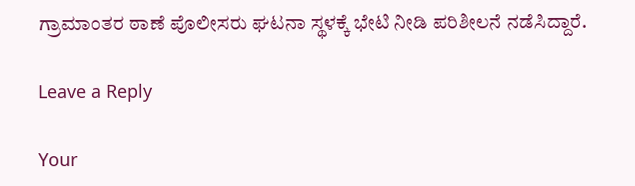ಗ್ರಾಮಾಂತರ ಠಾಣೆ ಪೊಲೀಸರು ಘಟನಾ ಸ್ಥಳಕ್ಕೆ ಭೇಟಿ ನೀಡಿ ಪರಿಶೀಲನೆ ನಡೆಸಿದ್ದಾರೆ.

Leave a Reply

Your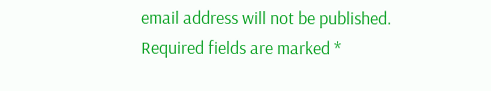email address will not be published. Required fields are marked *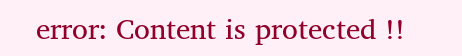error: Content is protected !!